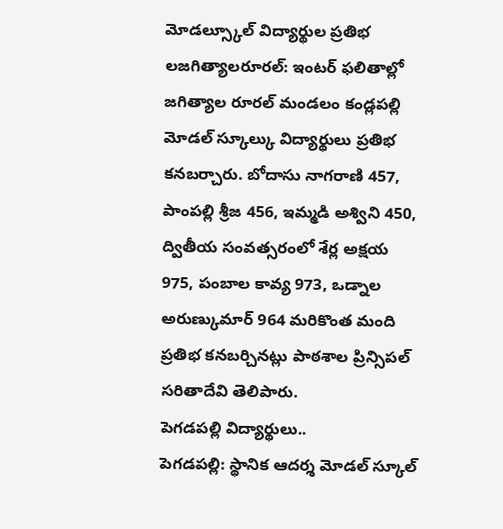మోడల్స్కూల్ విద్యార్థుల ప్రతిభ
లజగిత్యాలరూరల్: ఇంటర్ ఫలితాల్లో జగిత్యాల రూరల్ మండలం కండ్లపల్లి మోడల్ స్కూల్కు విద్యార్థులు ప్రతిభ కనబర్చారు. బోదాసు నాగరాణి 457, పాంపల్లి శ్రీజ 456, ఇమ్మడి అశ్విని 450, ద్వితీయ సంవత్సరంలో శేర్ల అక్షయ 975, పంబాల కావ్య 973, ఒడ్నాల అరుణ్కుమార్ 964 మరికొంత మంది ప్రతిభ కనబర్చినట్లు పాఠశాల ప్రిన్సిపల్ సరితాదేవి తెలిపారు.
పెగడపల్లి విద్యార్థులు..
పెగడపల్లి: స్థానిక ఆదర్శ మోడల్ స్కూల్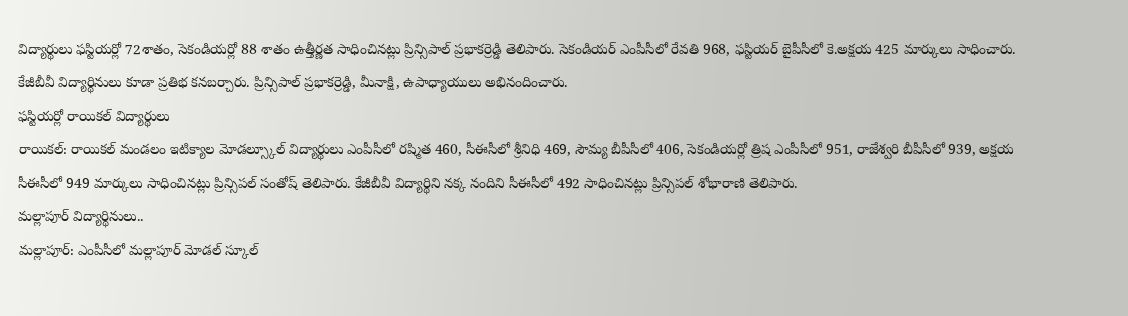విద్యార్థులు ఫస్టియర్లో 72శాతం, సెకండియర్లో 88 శాతం ఉత్తీర్ణత సాధించినట్లు ప్రిన్సిపాల్ ప్రభాకర్రెడ్డి తెలిపారు. సెకండియర్ ఎంపీసీలో రేవతి 968, ఫస్టియర్ బైపీసీలో కె.అక్షయ 425 మార్కులు సాధించారు. కేజీబీవీ విద్యార్థినులు కూడా ప్రతిభ కనబర్చారు. ప్రిన్సిపాల్ ప్రభాకర్రెడ్డి, మీనాక్షి, ఉపాధ్యాయులు అభినందించారు.
ఫస్టియర్లో రాయికల్ విద్యార్థులు
రాయికల్: రాయికల్ మండలం ఇటిక్యాల మోడల్స్కూల్ విద్యార్థులు ఎంపీసీలో రష్మిత 460, సీఈసీలో శ్రీనిధి 469, సౌమ్య బీపీసీలో 406, సెకండియర్లో త్రిష ఎంపీసీలో 951, రాజేశ్వరి బీపీసీలో 939, అక్షయ సీఈసీలో 949 మార్కులు సాధించినట్లు ప్రిన్సిపల్ సంతోష్ తెలిపారు. కేజీబీవీ విద్యార్థిని నక్క నందిని సీఈసీలో 492 సాధించినట్లు ప్రిన్సిపల్ శోభారాణి తెలిపారు.
మల్లాపూర్ విద్యార్థినులు..
మల్లాపూర్: ఎంపీసీలో మల్లాపూర్ మోడల్ స్కూల్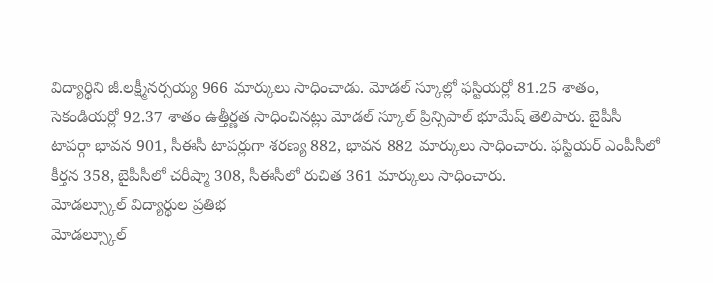విద్యార్థిని జీ.లక్ష్మీనర్సయ్య 966 మార్కులు సాధించాడు. మోడల్ స్కూల్లో ఫస్టియర్లో 81.25 శాతం, సెకండియర్లో 92.37 శాతం ఉత్తీర్ణత సాధించినట్లు మోడల్ స్కూల్ ప్రిన్సిపాల్ భూమేష్ తెలిపారు. బైపీసీ టాపర్గా భావన 901, సీఈసీ టాపర్లుగా శరణ్య 882, భావన 882 మార్కులు సాధించారు. ఫస్టియర్ ఎంపీసీలో కీర్తన 358, బైపీసీలో చరీష్మా 308, సీఈసీలో రుచిత 361 మార్కులు సాధించారు.
మోడల్స్కూల్ విద్యార్థుల ప్రతిభ
మోడల్స్కూల్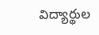విద్యార్థుల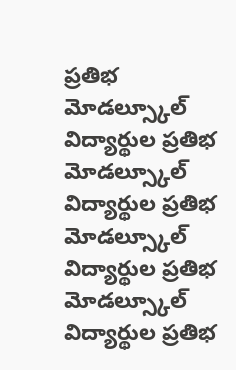ప్రతిభ
మోడల్స్కూల్ విద్యార్థుల ప్రతిభ
మోడల్స్కూల్ విద్యార్థుల ప్రతిభ
మోడల్స్కూల్ విద్యార్థుల ప్రతిభ
మోడల్స్కూల్ విద్యార్థుల ప్రతిభ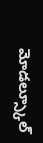మోడల్స్కూల్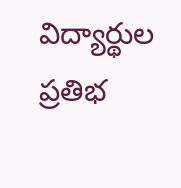విద్యార్థుల ప్రతిభ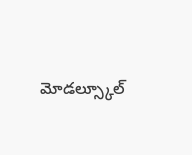మోడల్స్కూల్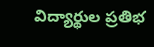విద్యార్థుల ప్రతిభ